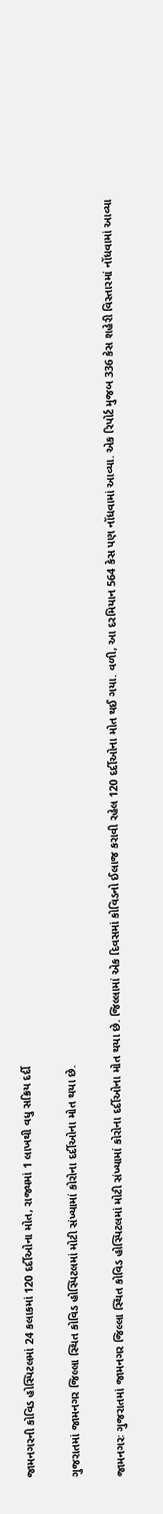જામનગરની કોવિડ હોસ્પિટલમાં 24 કલાકમાં 120 દર્દીઓના મોત, રાજ્યમાં 1 લાખથી વધુ સક્રિય દર્દી

ગુજરાતમાં જામનગર જિલ્લા સ્થિત કોવિડ હોસ્પિટલમાં મોટી સંખ્યામાં કોરોના દર્દીઓના મોત થયા છે.

જામનગરઃ ગુજરાતમાં જામનગર જિલ્લા સ્થિત કોવિડ હોસ્પિટલમાં મોટી સંખ્યામાં કોરોના દર્દીઓના મોત થયા છે. જિલ્લામાં એક દિવસમાં કોવિડનો ઈલાજ કરાવી રહેલ 120 દર્દીઓના મોત થઈ ગયા. વળી, આ દરમિયાન 564 કેસ પણ નોંધવામાં આવ્યા. એક રિપોર્ટ મુજબ 336 કેસ શહેરી વિસ્તારમાં નોંધવામાં આવ્યા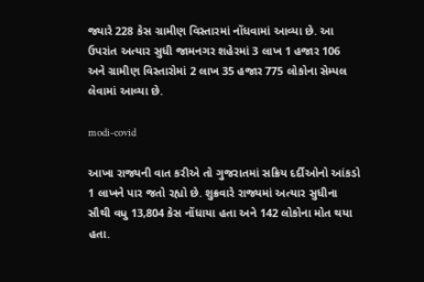જ્યારે 228 કેસ ગ્રામીણ વિસ્તારમાં નોંધવામાં આવ્યા છે. આ ઉપરાંત અત્યાર સુધી જામનગર શહેરમાં 3 લાખ 1 હજાર 106 અને ગ્રામીણ વિસ્તારોમાં 2 લાખ 35 હજાર 775 લોકોના સેમ્પલ લેવામાં આવ્યા છે.

modi-covid

આખા રાજ્યની વાત કરીએ તો ગુજરાતમાં સક્રિય દર્દીઓનો આંકડો 1 લાખને પાર જતો રહ્યો છે. શુક્રવારે રાજ્યમાં અત્યાર સુધીના સૌથી વધુ 13,804 કેસ નોંધાયા હતા અને 142 લોકોના મોત થયા હતા.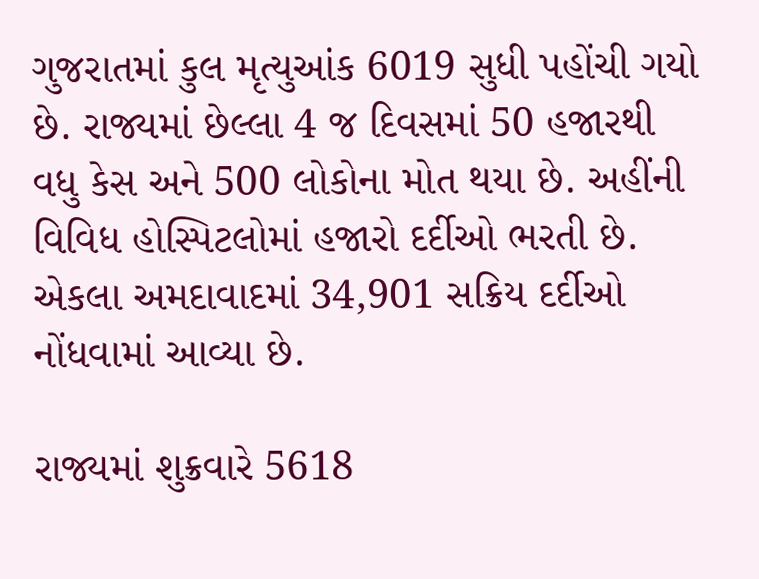ગુજરાતમાં કુલ મૃત્યુઆંક 6019 સુધી પહોંચી ગયો છે. રાજ્યમાં છેલ્લા 4 જ દિવસમાં 50 હજારથી વધુ કેસ અને 500 લોકોના મોત થયા છે. અહીંની વિવિધ હોસ્પિટલોમાં હજારો દર્દીઓ ભરતી છે. એકલા અમદાવાદમાં 34,901 સક્રિય દર્દીઓ નોંધવામાં આવ્યા છે.

રાજ્યમાં શુક્રવારે 5618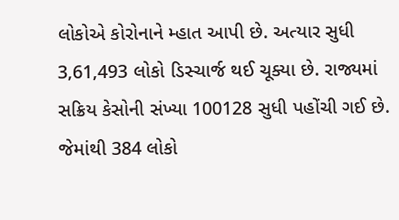લોકોએ કોરોનાને મ્હાત આપી છે. અત્યાર સુધી 3,61,493 લોકો ડિસ્ચાર્જ થઈ ચૂક્યા છે. રાજ્યમાં સક્રિય કેસોની સંખ્યા 100128 સુધી પહોંચી ગઈ છે. જેમાંથી 384 લોકો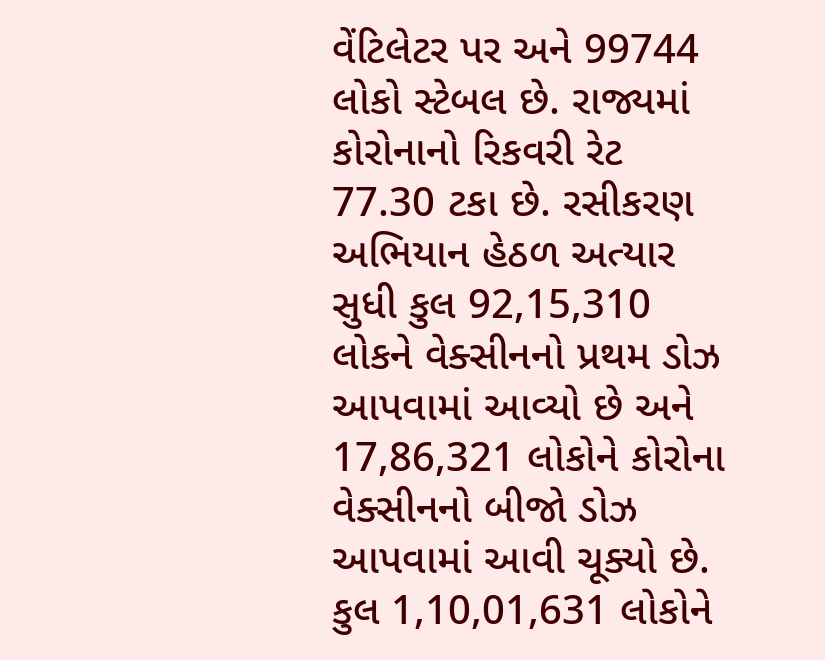વેંટિલેટર પર અને 99744 લોકો સ્ટેબલ છે. રાજ્યમાં કોરોનાનો રિકવરી રેટ 77.30 ટકા છે. રસીકરણ અભિયાન હેઠળ અત્યાર સુધી કુલ 92,15,310 લોકને વેક્સીનનો પ્રથમ ડોઝ આપવામાં આવ્યો છે અને 17,86,321 લોકોને કોરોના વેક્સીનનો બીજો ડોઝ આપવામાં આવી ચૂક્યો છે. કુલ 1,10,01,631 લોકોને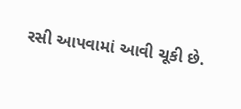રસી આપવામાં આવી ચૂકી છે.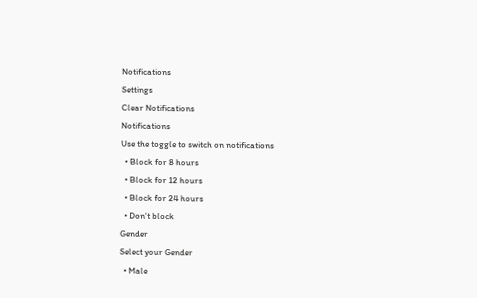Notifications
Settings
Clear Notifications
Notifications
Use the toggle to switch on notifications
  • Block for 8 hours
  • Block for 12 hours
  • Block for 24 hours
  • Don't block
Gender
Select your Gender
  • Male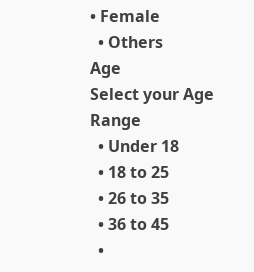• Female
  • Others
Age
Select your Age Range
  • Under 18
  • 18 to 25
  • 26 to 35
  • 36 to 45
  •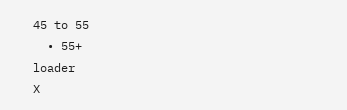45 to 55
  • 55+
loader
X